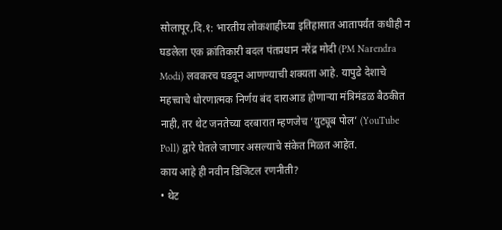सोलापूर,दि.१: भारतीय लोकशाहीच्या इतिहासात आतापर्यंत कधीही न घडलेला एक क्रांतिकारी बदल पंतप्रधान नरेंद्र मोदी (PM Narendra Modi) लवकरच घडवून आणण्याची शक्यता आहे. यापुढे देशाचे महत्त्वाचे धोरणात्मक निर्णय बंद दाराआड होणाऱ्या मंत्रिमंडळ बैठकीत नाही, तर थेट जनतेच्या दरबारात म्हणजेच ‘युट्यूब पोल’ (YouTube Poll) द्वारे घेतले जाणार असल्याचे संकेत मिळत आहेत.
काय आहे ही नवीन डिजिटल रणनीती?
• थेट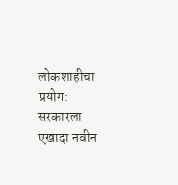लोकशाहीचा प्रयोग: सरकारला एखादा नवीन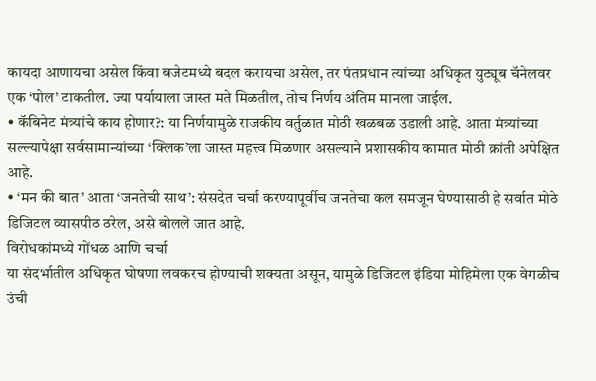कायदा आणायचा असेल किंवा बजेटमध्ये बदल करायचा असेल, तर पंतप्रधान त्यांच्या अधिकृत युट्यूब चॅनेलवर एक ‘पोल’ टाकतील. ज्या पर्यायाला जास्त मते मिळतील, तोच निर्णय अंतिम मानला जाईल.
• कॅबिनेट मंत्र्यांचे काय होणार?: या निर्णयामुळे राजकीय वर्तुळात मोठी खळबळ उडाली आहे. आता मंत्र्यांच्या सल्ल्यापेक्षा सर्वसामान्यांच्या ‘क्लिक’ला जास्त महत्त्व मिळणार असल्याने प्रशासकीय कामात मोठी क्रांती अपेक्षित आहे.
• ‘मन की बात’ आता ‘जनतेची साथ’: संसदेत चर्चा करण्यापूर्वीच जनतेचा कल समजून घेण्यासाठी हे सर्वात मोठे डिजिटल व्यासपीठ ठरेल, असे बोलले जात आहे.
विरोधकांमध्ये गोंधळ आणि चर्चा
या संदर्भातील अधिकृत घोषणा लवकरच होण्याची शक्यता असून, यामुळे डिजिटल इंडिया मोहिमेला एक वेगळीच उंची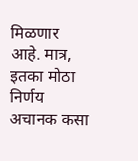मिळणार आहे. मात्र, इतका मोठा निर्णय अचानक कसा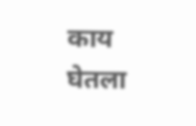काय घेतला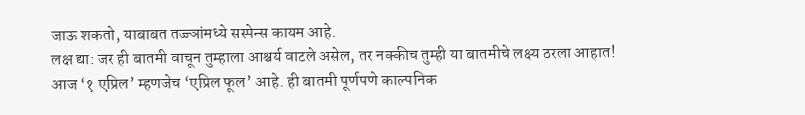जाऊ शकतो, याबाबत तज्ज्ञांमध्ये सस्पेन्स कायम आहे.
लक्ष द्या: जर ही बातमी वाचून तुम्हाला आश्चर्य वाटले असेल, तर नक्कीच तुम्ही या बातमीचे लक्ष्य ठरला आहात! आज ‘१ एप्रिल’ म्हणजेच ‘एप्रिल फूल’ आहे. ही बातमी पूर्णपणे काल्पनिक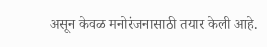असून केवळ मनोरंजनासाठी तयार केली आहे.